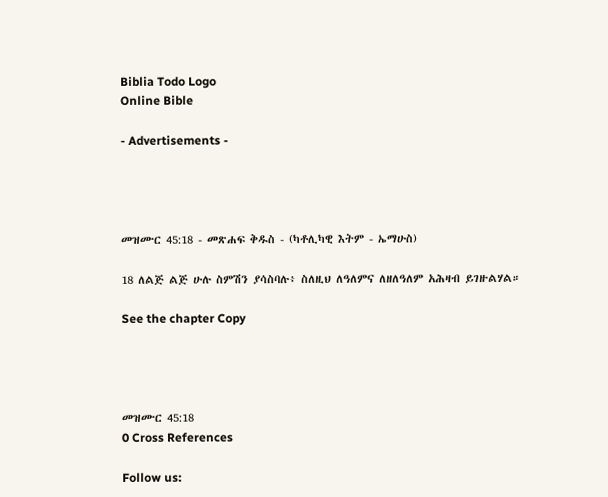Biblia Todo Logo
Online Bible

- Advertisements -




መዝሙር 45:18 - መጽሐፍ ቅዱስ - (ካቶሊካዊ እትም - ኤማሁስ)

18 ለልጅ ልጅ ሁሉ ስምሽን ያሳስባሉ፥ ስለዚህ ለዓለምና ለዘለዓለም አሕዛብ ይገዙልሃል።

See the chapter Copy




መዝሙር 45:18
0 Cross References

Follow us: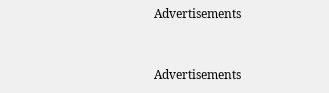Advertisements


Advertisements